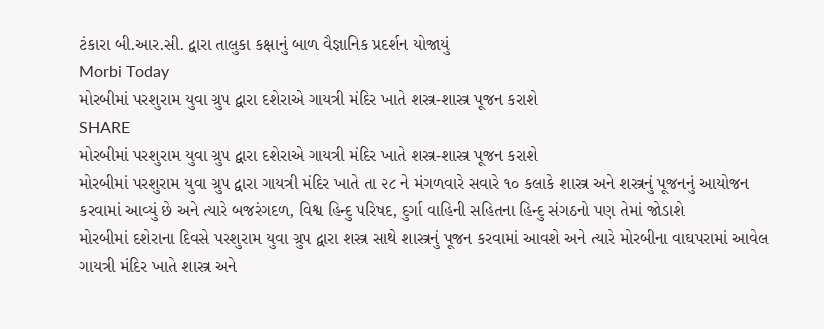ટંકારા બી.આર.સી. દ્વારા તાલુકા કક્ષાનું બાળ વૈજ્ઞાનિક પ્રદર્શન યોજાયું
Morbi Today
મોરબીમાં પરશુરામ યુવા ગ્રુપ દ્વારા દશેરાએ ગાયત્રી મંદિર ખાતે શસ્ત્ર-શાસ્ત્ર પૂજન કરાશે
SHARE
મોરબીમાં પરશુરામ યુવા ગ્રુપ દ્વારા દશેરાએ ગાયત્રી મંદિર ખાતે શસ્ત્ર-શાસ્ત્ર પૂજન કરાશે
મોરબીમાં પરશુરામ યુવા ગ્રુપ દ્વારા ગાયત્રી મંદિર ખાતે તા ૨૮ ને મંગળવારે સવારે ૧૦ કલાકે શાસ્ત્ર અને શસ્ત્રનું પૂજનનું આયોજન કરવામાં આવ્યું છે અને ત્યારે બજરંગદળ, વિશ્વ હિન્દુ પરિષદ, દુર્ગા વાહિની સહિતના હિન્દુ સંગઠનો પણ તેમાં જોડાશે
મોરબીમાં દશેરાના દિવસે પરશુરામ યુવા ગ્રુપ દ્વારા શસ્ત્ર સાથે શાસ્ત્રનું પૂજન કરવામાં આવશે અને ત્યારે મોરબીના વાઘપરામાં આવેલ ગાયત્રી મંદિર ખાતે શાસ્ત્ર અને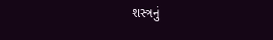શસ્ત્રનું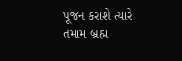પૂજન કરાશે ત્યારે તમામ બ્રહ્મ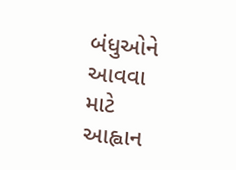બંધુઓને આવવા માટે આહ્વાન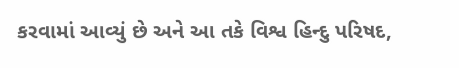કરવામાં આવ્યું છે અને આ તકે વિશ્વ હિન્દુ પરિષદ,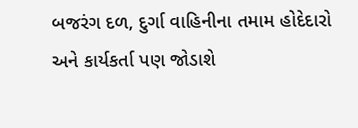બજરંગ દળ, દુર્ગા વાહિનીના તમામ હોદેદારો અને કાર્યકર્તા પણ જોડાશે